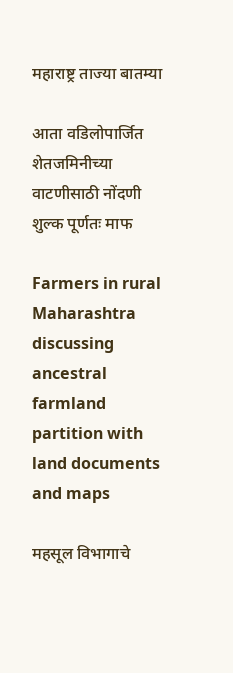महाराष्ट्र ताज्या बातम्या

आता वडिलोपार्जित शेतजमिनीच्या वाटणीसाठी नोंदणी शुल्क पूर्णतः माफ

Farmers in rural Maharashtra discussing ancestral farmland partition with land documents and maps

महसूल विभागाचे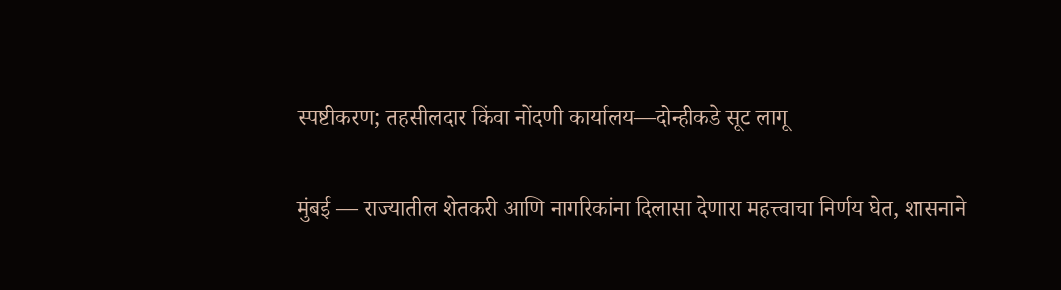स्पष्टीकरण; तहसीलदार किंवा नोंदणी कार्यालय—दोन्हीकडे सूट लागू

मुंबई — राज्यातील शेतकरी आणि नागरिकांना दिलासा देणारा महत्त्वाचा निर्णय घेत, शासनाने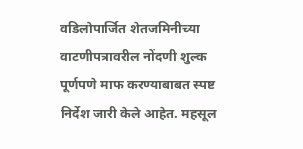वडिलोपार्जित शेतजमिनीच्या वाटणीपत्रावरील नोंदणी शुल्क पूर्णपणे माफ करण्याबाबत स्पष्ट निर्देश जारी केले आहेत. महसूल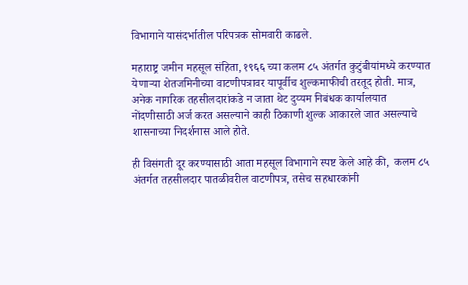विभागाने यासंदर्भातील परिपत्रक सोमवारी काढले.

महाराष्ट्र जमीन महसूल संहिता, १९६६ च्या कलम ८५ अंतर्गत कुटुंबीयांमध्ये करण्यात येणाऱ्या शेतजमिनीच्या वाटणीपत्रावर यापूर्वीच शुल्कमाफीची तरतूद होती. मात्र, अनेक नागरिक तहसीलदारांकडे न जाता थेट दुय्यम निबंधक कार्यालयात नोंदणीसाठी अर्ज करत असल्याने काही ठिकाणी शुल्क आकारले जात असल्याचे शासनाच्या निदर्शनास आले होते.

ही विसंगती दूर करण्यासाठी आता महसूल विभागाने स्पष्ट केले आहे की,  कलम ८५ अंतर्गत तहसीलदार पातळीवरील वाटणीपत्र, तसेच सहधारकांनी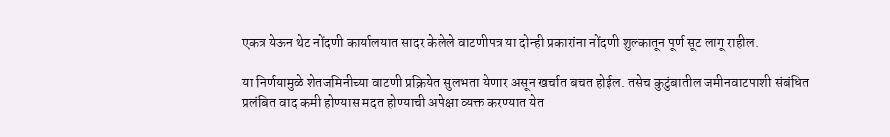एकत्र येऊन थेट नोंदणी कार्यालयात सादर केलेले वाटणीपत्र या दोन्ही प्रकारांना नोंदणी शुल्कातून पूर्ण सूट लागू राहील.

या निर्णयामुळे शेतजमिनीच्या वाटणी प्रक्रियेत सुलभता येणार असून खर्चात बचत होईल. तसेच कुटुंबातील जमीनवाटपाशी संबंधित प्रलंबित वाद कमी होण्यास मदत होण्याची अपेक्षा व्यक्त करण्यात येत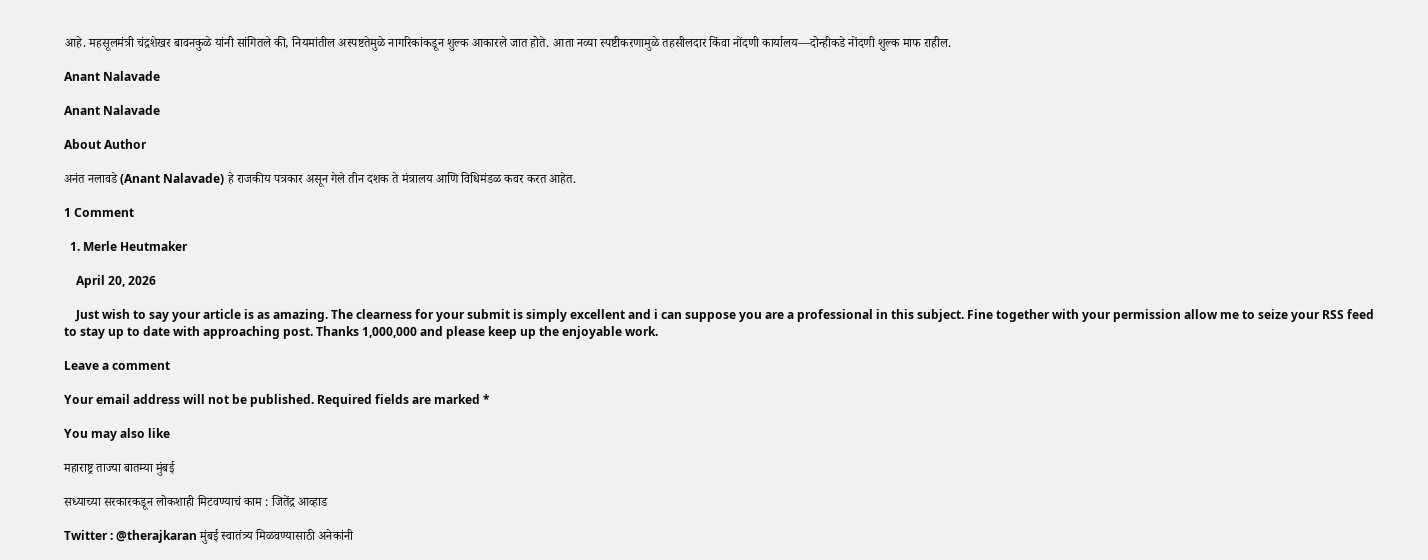आहे. महसूलमंत्री चंद्रशेखर बावनकुळे यांनी सांगितले की, नियमांतील अस्पष्टतेमुळे नागरिकांकडून शुल्क आकारले जात होते. आता नव्या स्पष्टीकरणामुळे तहसीलदार किंवा नोंदणी कार्यालय—दोन्हीकडे नोंदणी शुल्क माफ राहील.

Anant Nalavade

Anant Nalavade

About Author

अनंत नलावडे (Anant Nalavade) हे राजकीय पत्रकार असून गेले तीन दशक ते मंत्रालय आणि विधिमंडळ कवर करत आहेत.

1 Comment

  1. Merle Heutmaker

    April 20, 2026

    Just wish to say your article is as amazing. The clearness for your submit is simply excellent and i can suppose you are a professional in this subject. Fine together with your permission allow me to seize your RSS feed to stay up to date with approaching post. Thanks 1,000,000 and please keep up the enjoyable work.

Leave a comment

Your email address will not be published. Required fields are marked *

You may also like

महाराष्ट्र ताज्या बातम्या मुंबई

सध्याच्या सरकारकडून लोकशाही मिटवण्याचं काम : जितेंद्र आव्हाड

Twitter : @therajkaran मुंबई स्वातंत्र्य मिळवण्यासाठी अनेकांनी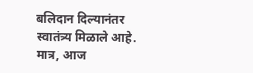बलिदान दिल्यानंतर स्वातंत्र्य मिळाले आहे. मात्र, आज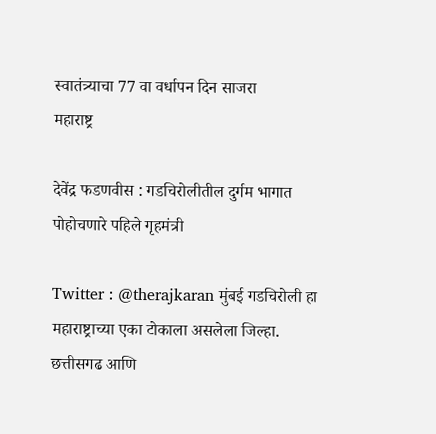स्वातंत्र्याचा 77 वा वर्धापन दिन साजरा
महाराष्ट्र

देवेंद्र फडणवीस : गडचिरोलीतील दुर्गम भागात पोहोचणारे पहिले गृहमंत्री

Twitter : @therajkaran मुंबई गडचिरोली हा महाराष्ट्राच्या एका टोकाला असलेला जिल्हा. छत्तीसगढ आणि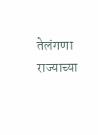तेलंगणा राज्याच्या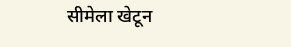सीमेला खेटून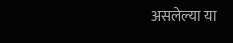असलेल्या या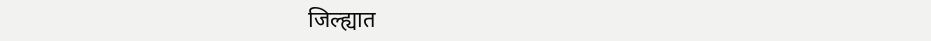जिल्ह्यात